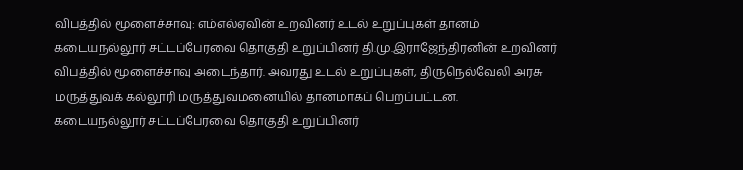விபத்தில் மூளைச்சாவு: எம்எல்ஏவின் உறவினர் உடல் உறுப்புகள் தானம்
கடையநல்லூர் சட்டப்பேரவை தொகுதி உறுப்பினர் தி.மு.இராஜேந்திரனின் உறவினர் விபத்தில் மூளைச்சாவு அடைந்தார். அவரது உடல் உறுப்புகள், திருநெல்வேலி அரசு மருத்துவக் கல்லூரி மருத்துவமனையில் தானமாகப் பெறப்பட்டன.
கடையநல்லூர் சட்டப்பேரவை தொகுதி உறுப்பினர்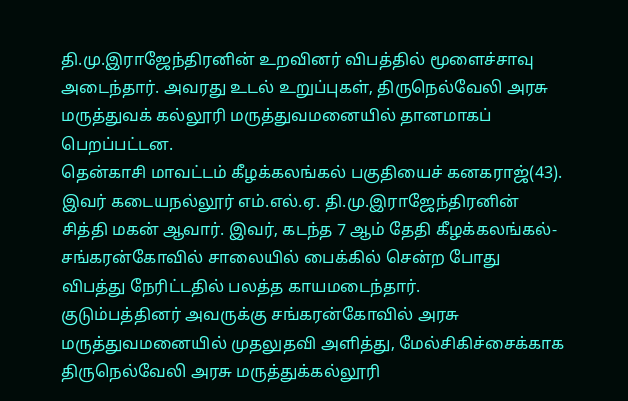தி.மு.இராஜேந்திரனின் உறவினர் விபத்தில் மூளைச்சாவு அடைந்தார். அவரது உடல் உறுப்புகள், திருநெல்வேலி அரசு மருத்துவக் கல்லூரி மருத்துவமனையில் தானமாகப் பெறப்பட்டன.
தென்காசி மாவட்டம் கீழக்கலங்கல் பகுதியைச் கனகராஜ்(43). இவர் கடையநல்லூர் எம்.எல்.ஏ. தி.மு.இராஜேந்திரனின் சித்தி மகன் ஆவார். இவர், கடந்த 7 ஆம் தேதி கீழக்கலங்கல்-சங்கரன்கோவில் சாலையில் பைக்கில் சென்ற போது விபத்து நேரிட்டதில் பலத்த காயமடைந்தார்.
குடும்பத்தினர் அவருக்கு சங்கரன்கோவில் அரசு மருத்துவமனையில் முதலுதவி அளித்து, மேல்சிகிச்சைக்காக திருநெல்வேலி அரசு மருத்துக்கல்லூரி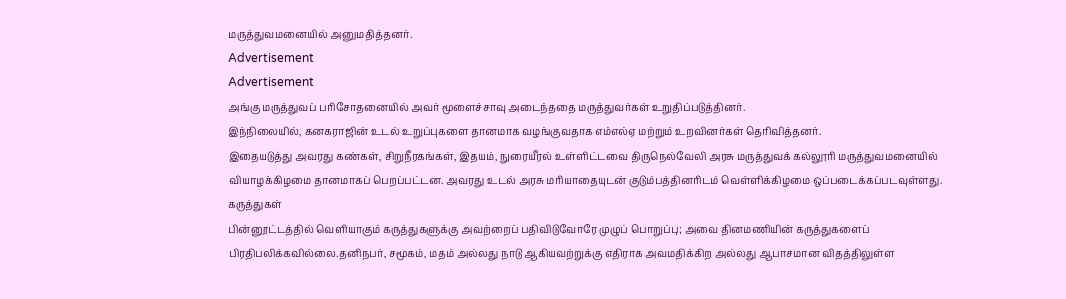மருத்துவமனையில் அனுமதித்தனர்.
Advertisement
Advertisement
அங்கு மருத்துவப் பரிசோதனையில் அவர் மூளைச்சாவு அடைந்ததை மருத்துவர்கள் உறுதிப்படுத்தினர்.
இந்நிலையில், கனகராஜின் உடல் உறுப்புகளை தானமாக வழங்குவதாக எம்எல்ஏ மற்றும் உறவினர்கள் தெரிவித்தனர்.
இதையடுத்து அவரது கண்கள், சிறுநீரகங்கள், இதயம், நுரையீரல் உள்ளிட்டவை திருநெல்வேலி அரசு மருத்துவக் கல்லூரி மருத்துவமனையில் வியாழக்கிழமை தானமாகப் பெறப்பட்டன. அவரது உடல் அரசு மரியாதையுடன் குடும்பத்தினரிடம் வெள்ளிக்கிழமை ஒப்படைக்கப்படவுள்ளது.
கருத்துகள்
பின்னூட்டத்தில் வெளியாகும் கருத்துகளுக்கு அவற்றைப் பதிவிடுவோரே முழுப் பொறுப்பு; அவை தினமணியின் கருத்துகளைப் பிரதிபலிக்கவில்லை.தனிநபர், சமூகம், மதம் அல்லது நாடு ஆகியவற்றுக்கு எதிராக அவமதிக்கிற அல்லது ஆபாசமான விதத்திலுள்ள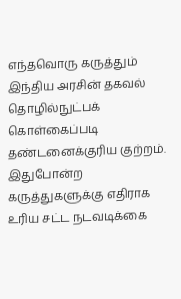எந்தவொரு கருத்தும் இந்திய அரசின் தகவல் தொழில்நுட்பக் கொள்கைப்படி தண்டனைக்குரிய குற்றம். இதுபோன்ற கருத்துகளுக்கு எதிராக உரிய சட்ட நடவடிக்கை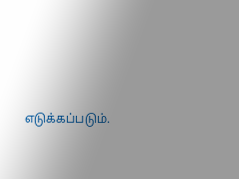எடுக்கப்படும்.